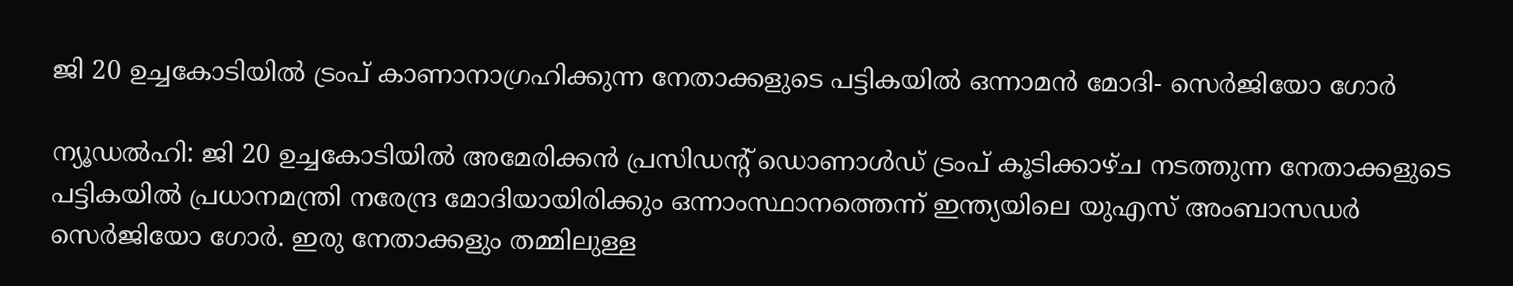ജി 20 ഉച്ചകോടിയിൽ ട്രംപ് കാണാനാഗ്രഹിക്കുന്ന നേതാക്കളുടെ പട്ടികയിൽ ഒന്നാമൻ മോദി- സെർജിയോ ഗോർ

ന്യൂഡൽഹി: ജി 20 ഉച്ചകോടിയിൽ അമേരിക്കൻ പ്രസിഡന്റ് ഡൊണാൾഡ് ട്രംപ് കൂടിക്കാഴ്ച നടത്തുന്ന നേതാക്കളുടെ പട്ടികയിൽ പ്രധാനമന്ത്രി നരേന്ദ്ര മോദിയായിരിക്കും ഒന്നാംസ്ഥാനത്തെന്ന് ഇന്ത്യയിലെ യുഎസ് അംബാസഡർ സെർജിയോ ഗോർ. ഇരു നേതാക്കളും തമ്മിലുള്ള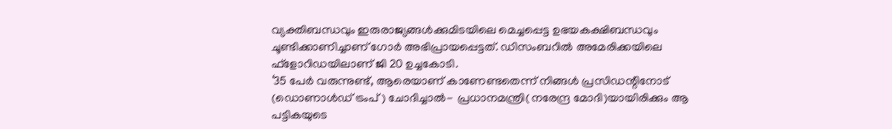വ്യക്തിബന്ധവും ഇരുരാജ്യങ്ങൾക്കുമിടയിലെ മെച്ചപ്പെട്ട ഉഭയകക്ഷിബന്ധവും ചൂണ്ടിക്കാണിച്ചാണ് ഗോർ അഭിപ്രായപ്പെട്ടത്. ഡിസംബറിൽ അമേരിക്കയിലെ ഫ്ളോറിഡയിലാണ് ജി 20 ഉച്ചകോടി.
‘35 പേർ വരുന്നുണ്ട്, ആരെയാണ് കാണേണ്ടതെന്ന് നിങ്ങൾ പ്രസിഡന്റിനോട് (ഡൊണാൾഡ് ട്രംപ്) ചോദിച്ചാൽ- പ്രധാനമന്ത്രി(നരേന്ദ്ര മോദി)യായിരിക്കും ആ പട്ടികയുടെ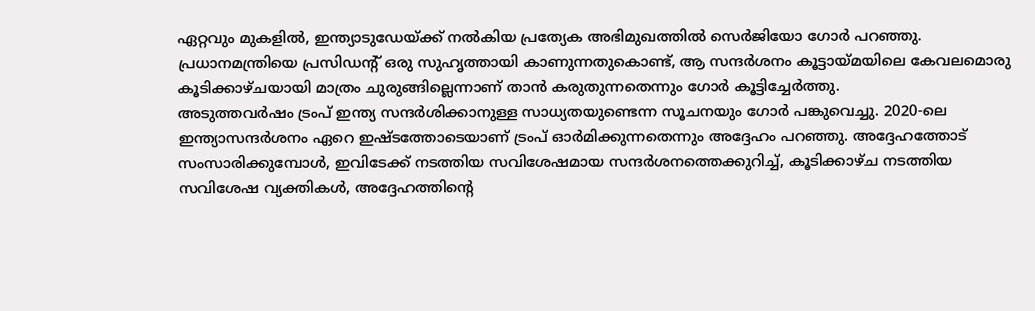ഏറ്റവും മുകളിൽ, ഇന്ത്യാടുഡേയ്ക്ക് നൽകിയ പ്രത്യേക അഭിമുഖത്തിൽ സെർജിയോ ഗോർ പറഞ്ഞു. പ്രധാനമന്ത്രിയെ പ്രസിഡന്റ് ഒരു സുഹൃത്തായി കാണുന്നതുകൊണ്ട്, ആ സന്ദർശനം കൂട്ടായ്മയിലെ കേവലമൊരു കൂടിക്കാഴ്ചയായി മാത്രം ചുരുങ്ങില്ലെന്നാണ് താൻ കരുതുന്നതെന്നും ഗോർ കൂട്ടിച്ചേർത്തു.
അടുത്തവർഷം ട്രംപ് ഇന്ത്യ സന്ദർശിക്കാനുള്ള സാധ്യതയുണ്ടെന്ന സൂചനയും ഗോർ പങ്കുവെച്ചു. 2020-ലെ ഇന്ത്യാസന്ദർശനം ഏറെ ഇഷ്ടത്തോടെയാണ് ട്രംപ് ഓർമിക്കുന്നതെന്നും അദ്ദേഹം പറഞ്ഞു. അദ്ദേഹത്തോട് സംസാരിക്കുമ്പോൾ, ഇവിടേക്ക് നടത്തിയ സവിശേഷമായ സന്ദർശനത്തെക്കുറിച്ച്, കൂടിക്കാഴ്ച നടത്തിയ സവിശേഷ വ്യക്തികൾ, അദ്ദേഹത്തിന്റെ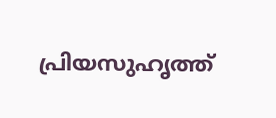പ്രിയസുഹൃത്ത്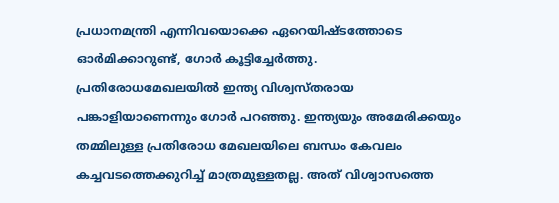പ്രധാനമന്ത്രി എന്നിവയൊക്കെ ഏറെയിഷ്ടത്തോടെ ഓർമിക്കാറുണ്ട്, ഗോർ കൂട്ടിച്ചേർത്തു.
പ്രതിരോധമേഖലയിൽ ഇന്ത്യ വിശ്വസ്തരായ പങ്കാളിയാണെന്നും ഗോർ പറഞ്ഞു. ഇന്ത്യയും അമേരിക്കയും തമ്മിലുള്ള പ്രതിരോധ മേഖലയിലെ ബന്ധം കേവലം കച്ചവടത്തെക്കുറിച്ച് മാത്രമുള്ളതല്ല. അത് വിശ്വാസത്തെ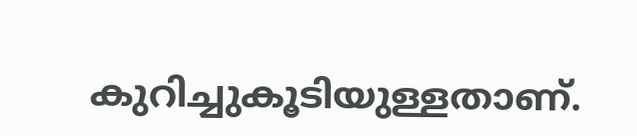കുറിച്ചുകൂടിയുള്ളതാണ്.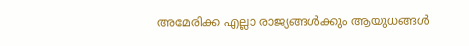അമേരിക്ക എല്ലാ രാജ്യങ്ങൾക്കും ആയുധങ്ങൾ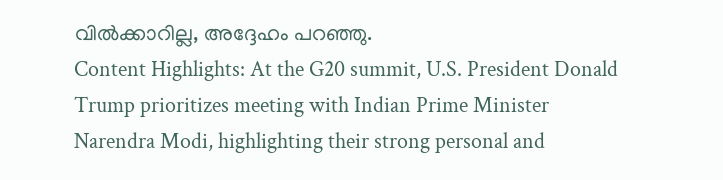വിൽക്കാറില്ല, അദ്ദേഹം പറഞ്ഞു.
Content Highlights: At the G20 summit, U.S. President Donald Trump prioritizes meeting with Indian Prime Minister Narendra Modi, highlighting their strong personal and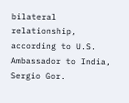bilateral relationship, according to U.S. Ambassador to India, Sergio Gor.